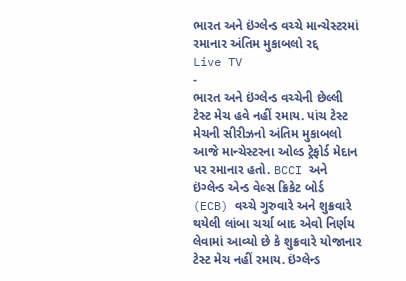ભારત અને ઇંગ્લેન્ડ વચ્ચે માન્ચેસ્ટરમાં રમાનાર અંતિમ મુકાબલો રદ્દ
Live TV
-
ભારત અને ઇંગ્લેન્ડ વચ્ચેની છેલ્લી ટેસ્ટ મેચ હવે નહીં રમાય. પાંચ ટેસ્ટ મેચની સીરીઝનો અંતિમ મુકાબલો આજે માન્ચેસ્ટરના ઓલ્ડ ટ્રેફોર્ડ મેદાન પર રમાનાર હતો. BCCI અને ઇંગ્લેન્ડ એન્ડ વેલ્સ ક્રિકેટ બોર્ડ (ECB) વચ્ચે ગુરુવારે અને શુક્રવારે થયેલી લાંબા ચર્ચા બાદ એવો નિર્ણય લેવામાં આવ્યો છે કે શુક્રવારે યોજાનાર ટેસ્ટ મેચ નહીં રમાય. ઇંગ્લેન્ડ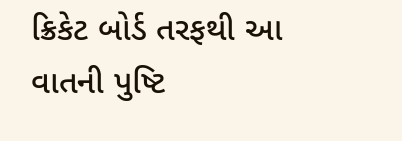ક્રિકેટ બોર્ડ તરફથી આ વાતની પુષ્ટિ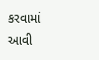કરવામાં આવી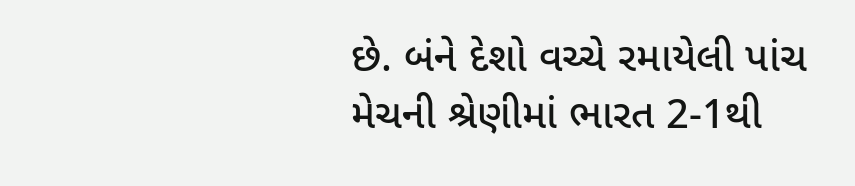છે. બંને દેશો વચ્ચે રમાયેલી પાંચ મેચની શ્રેણીમાં ભારત 2-1થી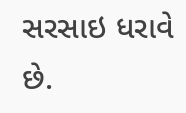સરસાઇ ધરાવે છે.